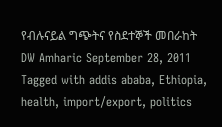የብሉናይል ግጭትና የስደተኞች መበራከት DW Amharic September 28, 2011 Tagged with addis ababa, Ethiopia, health, import/export, politics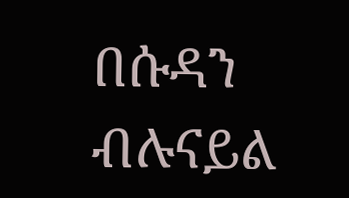በሱዳን ብሉናይል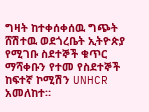ግዛት ከተቀሰቀሰዉ ግጭት ሸሽተዉ ወደጎረቤት ኢትዮጵያ የሚገቡ ስደተኞች ቁጥር ማሻቀቡን የተመ የስደተኞች ከፍተኛ ኮሚሽን UNHCR አመለከተ።